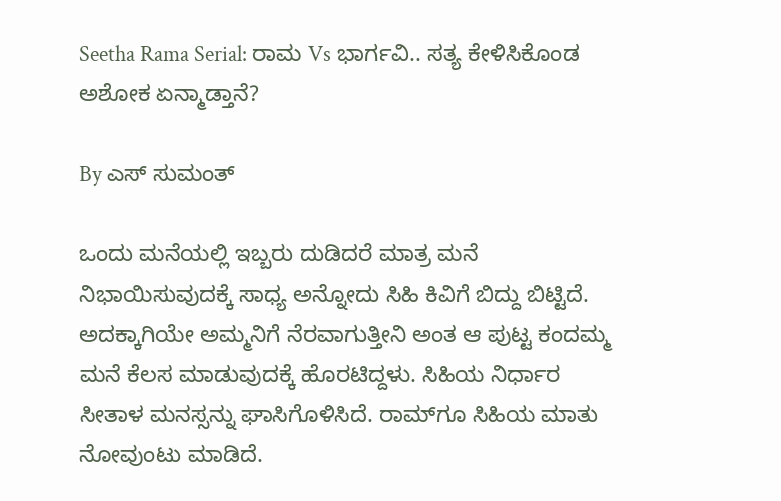Seetha Rama Serial: ರಾಮ Vs ಭಾರ್ಗವಿ.. ಸತ್ಯ ಕೇಳಿಸಿಕೊಂಡ ಅಶೋಕ ಏನ್ಮಾಡ್ತಾನೆ?

By ಎಸ್ ಸುಮಂತ್

ಒಂದು ಮನೆಯಲ್ಲಿ ಇಬ್ಬರು ದುಡಿದರೆ ಮಾತ್ರ ಮನೆ ನಿಭಾಯಿಸುವುದಕ್ಕೆ ಸಾಧ್ಯ ಅನ್ನೋದು ಸಿಹಿ ಕಿವಿಗೆ ಬಿದ್ದು ಬಿಟ್ಟಿದೆ. ಅದಕ್ಕಾಗಿಯೇ ಅಮ್ಮನಿಗೆ ನೆರವಾಗುತ್ತೀನಿ ಅಂತ ಆ ಪುಟ್ಟ ಕಂದಮ್ಮ ಮನೆ ಕೆಲಸ ಮಾಡುವುದಕ್ಕೆ ಹೊರಟಿದ್ದಳು. ಸಿಹಿಯ ನಿರ್ಧಾರ ಸೀತಾಳ ಮನಸ್ಸನ್ನು ಘಾಸಿಗೊಳಿಸಿದೆ. ರಾಮ್‌ಗೂ ಸಿಹಿಯ ಮಾತು ನೋವುಂಟು ಮಾಡಿದೆ.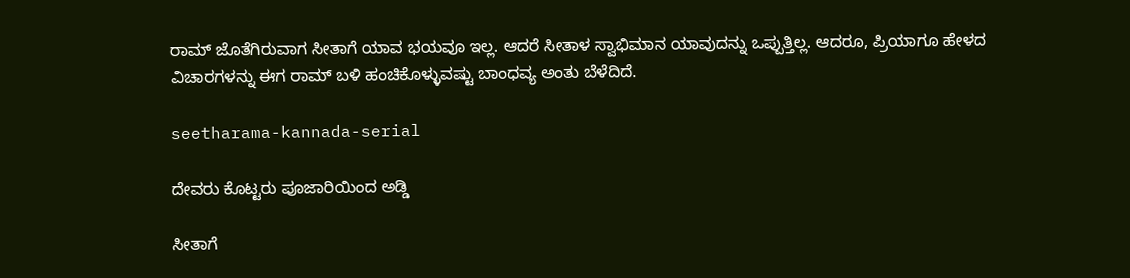ರಾಮ್ ಜೊತೆಗಿರುವಾಗ ಸೀತಾಗೆ ಯಾವ ಭಯವೂ ಇಲ್ಲ. ಆದರೆ ಸೀತಾಳ ಸ್ವಾಭಿಮಾನ ಯಾವುದನ್ನು ಒಪ್ಪುತ್ತಿಲ್ಲ. ಆದರೂ, ಪ್ರಿಯಾಗೂ ಹೇಳದ ವಿಚಾರಗಳನ್ನು ಈಗ ರಾಮ್ ಬಳಿ ಹಂಚಿಕೊಳ್ಳುವಷ್ಟು ಬಾಂಧವ್ಯ ಅಂತು ಬೆಳೆದಿದೆ.

seetharama-kannada-serial

ದೇವರು ಕೊಟ್ಟರು ಪೂಜಾರಿಯಿಂದ ಅಡ್ಡಿ

ಸೀತಾಗೆ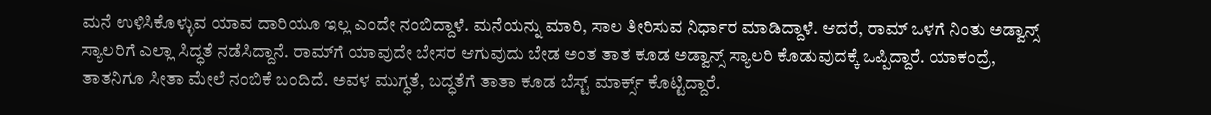ಮನೆ ಉಳಿಸಿಕೊಳ್ಳುವ ಯಾವ ದಾರಿಯೂ ಇಲ್ಲ ಎಂದೇ ನಂಬಿದ್ದಾಳೆ. ಮನೆಯನ್ನು ಮಾರಿ, ಸಾಲ ತೀರಿಸುವ ನಿರ್ಧಾರ ಮಾಡಿದ್ದಾಳೆ. ಆದರೆ, ರಾಮ್ ಒಳಗೆ ನಿಂತು ಅಡ್ವಾನ್ಸ್ ಸ್ಯಾಲರಿಗೆ ಎಲ್ಲಾ ಸಿದ್ಧತೆ ನಡೆಸಿದ್ದಾನೆ. ರಾಮ್‌ಗೆ ಯಾವುದೇ ಬೇಸರ ಆಗುವುದು ಬೇಡ ಅಂತ ತಾತ ಕೂಡ ಅಡ್ವಾನ್ಸ್ ಸ್ಯಾಲರಿ ಕೊಡುವುದಕ್ಕೆ ಒಪ್ಪಿದ್ದಾರೆ. ಯಾಕಂದ್ರೆ, ತಾತನಿಗೂ ಸೀತಾ ಮೇಲೆ‌ ನಂಬಿಕೆ ಬಂದಿದೆ. ಅವಳ ಮುಗ್ಧತೆ, ಬದ್ಧತೆಗೆ ತಾತಾ ಕೂಡ ಬೆಸ್ಟ್ ಮಾರ್ಕ್ಸ್ ಕೊಟ್ಟಿದ್ದಾರೆ.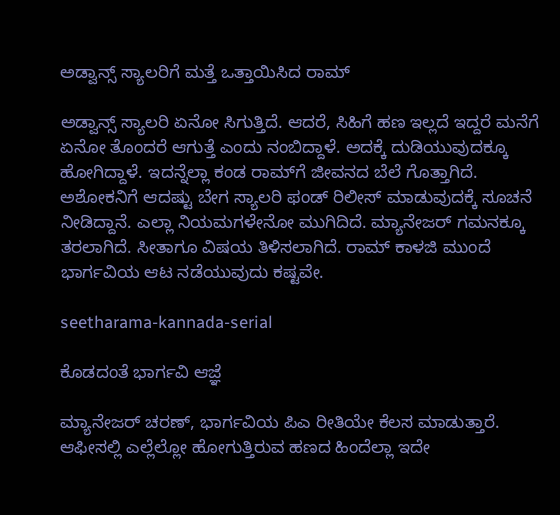ಅಡ್ವಾನ್ಸ್ ಸ್ಯಾಲರಿಗೆ ಮತ್ತೆ ಒತ್ತಾಯಿಸಿದ ರಾಮ್

ಅಡ್ವಾನ್ಸ್ ಸ್ಯಾಲರಿ ಏನೋ ಸಿಗುತ್ತಿದೆ. ಆದರೆ, ಸಿಹಿಗೆ ಹಣ ಇಲ್ಲದೆ ಇದ್ದರೆ ಮನೆಗೆ ಏನೋ ತೊಂದರೆ ಆಗುತ್ತೆ ಎಂದು ನಂಬಿದ್ದಾಳೆ. ಅದಕ್ಕೆ ದುಡಿಯುವುದಕ್ಕೂ ಹೋಗಿದ್ದಾಳೆ. ಇದನ್ನೆಲ್ಲಾ ಕಂಡ ರಾಮ್‌ಗೆ ಜೀವನದ ಬೆಲೆ ಗೊತ್ತಾಗಿದೆ. ಅಶೋಕನಿಗೆ ಆದಷ್ಟು ಬೇಗ ಸ್ಯಾಲರಿ ಫಂಡ್ ರಿಲೀಸ್ ಮಾಡುವುದಕ್ಕೆ ಸೂಚನೆ ನೀಡಿದ್ದಾನೆ. ಎಲ್ಲಾ ನಿಯಮಗಳೇನೋ ಮುಗಿದಿದೆ. ಮ್ಯಾನೇಜರ್ ಗಮನಕ್ಕೂ ತರಲಾಗಿದೆ. ಸೀತಾಗೂ ವಿಷಯ ತಿಳಿಸಲಾಗಿದೆ. ರಾಮ್ ಕಾಳಜಿ ಮುಂದೆ ಭಾರ್ಗವಿಯ ಆಟ ನಡೆಯುವುದು ಕಷ್ಟವೇ.

seetharama-kannada-serial

ಕೊಡದಂತೆ ಭಾರ್ಗವಿ ಆಜ್ಞೆ

ಮ್ಯಾನೇಜರ್ ಚರಣ್, ಭಾರ್ಗವಿಯ ಪಿಎ ರೀತಿಯೇ ಕೆಲಸ ಮಾಡುತ್ತಾರೆ. ಆಫೀಸಲ್ಲಿ ಎಲ್ಲೆಲ್ಲೋ ಹೋಗುತ್ತಿರುವ ಹಣದ ಹಿಂದೆಲ್ಲಾ ಇದೇ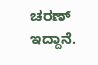ಚರಣ್ ಇದ್ದಾನೆ.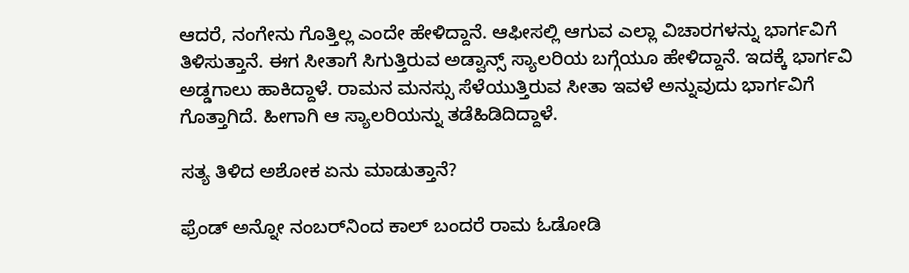ಆದರೆ, ನಂಗೇನು ಗೊತ್ತಿಲ್ಲ ಎಂದೇ ಹೇಳಿದ್ದಾನೆ. ಆಫೀಸಲ್ಲಿ ಆಗುವ ಎಲ್ಲಾ ವಿಚಾರಗಳನ್ನು ಭಾರ್ಗವಿಗೆ ತಿಳಿಸುತ್ತಾನೆ. ಈಗ ಸೀತಾಗೆ ಸಿಗುತ್ತಿರುವ ಅಡ್ವಾನ್ಸ್ ಸ್ಯಾಲರಿಯ ಬಗ್ಗೆಯೂ ಹೇಳಿದ್ದಾನೆ‌. ಇದಕ್ಕೆ ಭಾರ್ಗವಿ ಅಡ್ಡಗಾಲು ಹಾಕಿದ್ದಾಳೆ. ರಾಮನ ಮನಸ್ಸು ಸೆಳೆಯುತ್ತಿರುವ ಸೀತಾ ಇವಳೆ ಅನ್ನುವುದು ಭಾರ್ಗವಿಗೆ ಗೊತ್ತಾಗಿದೆ. ಹೀಗಾಗಿ ಆ ಸ್ಯಾಲರಿಯನ್ನು ತಡೆಹಿಡಿದಿದ್ದಾಳೆ.

ಸತ್ಯ ತಿಳಿದ ಅಶೋಕ ಏನು ಮಾಡುತ್ತಾನೆ?

ಫ್ರೆಂಡ್ ಅನ್ನೋ ನಂಬರ್‌ನಿಂದ ಕಾಲ್ ಬಂದರೆ ರಾಮ ಓಡೋಡಿ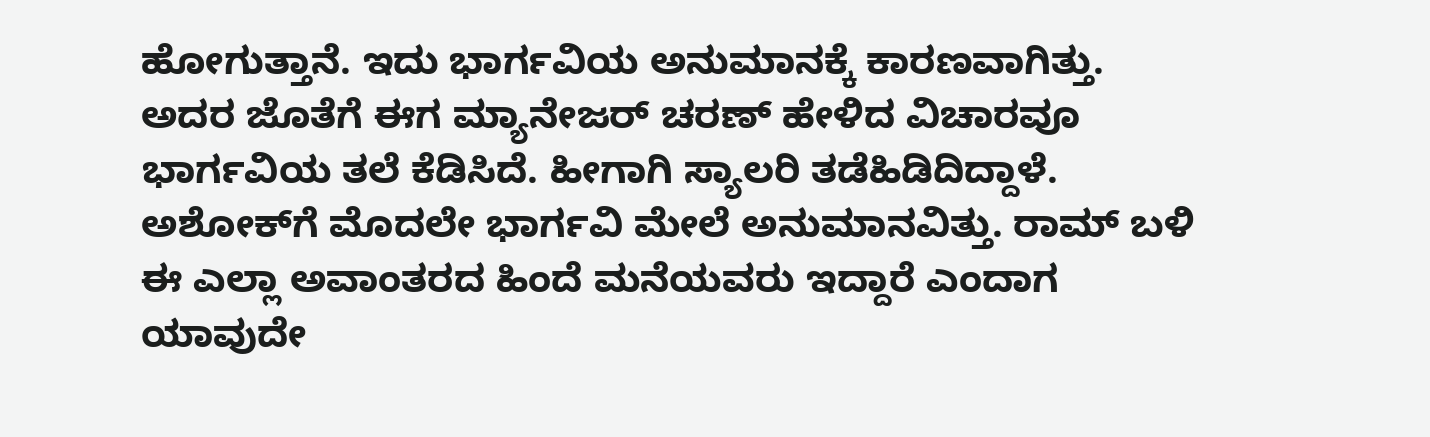ಹೋಗುತ್ತಾನೆ. ಇದು ಭಾರ್ಗವಿಯ ಅನುಮಾನಕ್ಕೆ ಕಾರಣವಾಗಿತ್ತು. ಅದರ ಜೊತೆಗೆ ಈಗ ಮ್ಯಾನೇಜರ್ ಚರಣ್ ಹೇಳಿದ ವಿಚಾರವೂ ಭಾರ್ಗವಿಯ ತಲೆ ಕೆಡಿಸಿದೆ. ಹೀಗಾಗಿ ಸ್ಯಾಲರಿ ತಡೆಹಿಡಿದಿದ್ದಾಳೆ‌. ಅಶೋಕ್‌ಗೆ ಮೊದಲೇ ಭಾರ್ಗವಿ‌ ಮೇಲೆ ಅನುಮಾನವಿತ್ತು. ರಾಮ್ ಬಳಿ ಈ ಎಲ್ಲಾ ಅವಾಂತರದ ಹಿಂದೆ ಮನೆಯವರು ಇದ್ದಾರೆ ಎಂದಾಗ ಯಾವುದೇ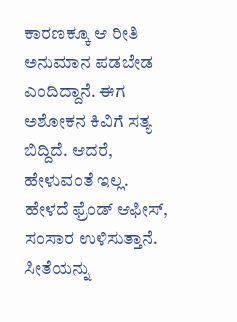ಕಾರಣಕ್ಕೂ ಆ ರೀತಿ ಅನುಮಾನ ಪಡಬೇಡ ಎಂದಿದ್ದಾನೆ. ಈಗ ಅಶೋಕನ ಕಿವಿಗೆ ಸತ್ಯ ಬಿದ್ದಿದೆ. ಆದರೆ, ಹೇಳುವಂತೆ ಇಲ್ಲ. ಹೇಳದೆ ಫ್ರೆಂಡ್‌ ಆಫೀಸ್, ಸಂಸಾರ ಉಳಿಸುತ್ತಾನೆ. ಸೀತೆಯನ್ನು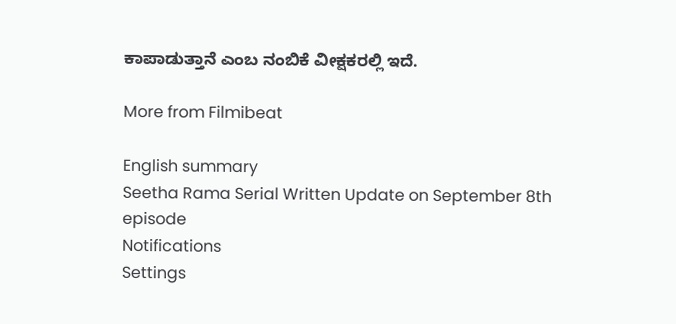ಕಾಪಾಡುತ್ತಾನೆ ಎಂಬ ನಂಬಿಕೆ ವೀಕ್ಷಕರಲ್ಲಿ ಇದೆ.

More from Filmibeat

English summary
Seetha Rama Serial Written Update on September 8th episode
Notifications
Settings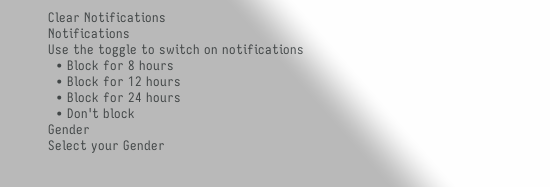Clear Notifications
Notifications
Use the toggle to switch on notifications
  • Block for 8 hours
  • Block for 12 hours
  • Block for 24 hours
  • Don't block
Gender
Select your Gender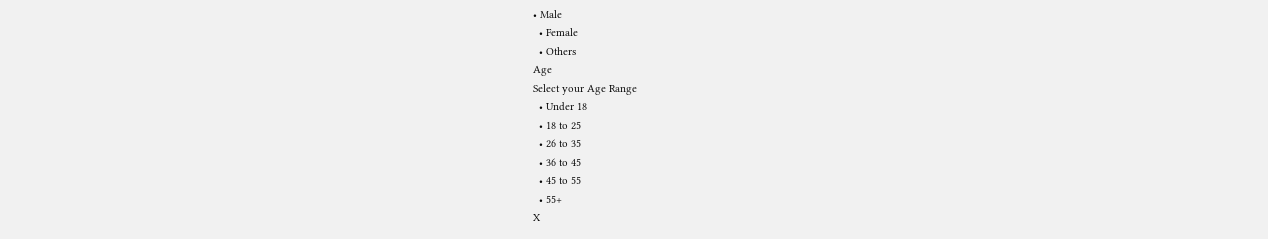• Male
  • Female
  • Others
Age
Select your Age Range
  • Under 18
  • 18 to 25
  • 26 to 35
  • 36 to 45
  • 45 to 55
  • 55+
X